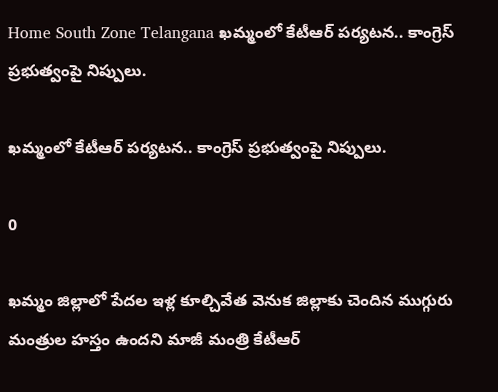Home South Zone Telangana ఖమ్మంలో కేటీఆర్ పర్యటన.. కాంగ్రెస్ ప్రభుత్వంపై నిప్పులు.

ఖమ్మంలో కేటీఆర్ పర్యటన.. కాంగ్రెస్ ప్రభుత్వంపై నిప్పులు.

0

ఖమ్మం జిల్లాలో పేదల ఇళ్ల కూల్చివేత వెనుక జిల్లాకు చెందిన ముగ్గురు మంత్రుల హస్తం ఉందని మాజీ మంత్రి కేటీఆర్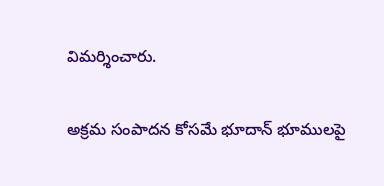విమర్శించారు.

అక్రమ సంపాదన కోసమే భూదాన్ భూములపై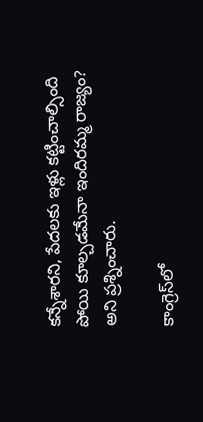కన్నేశారని, పేదలకు ఇళ్లు కట్టించాల్సింది పోయి కూల్చడమేనా ఇందిరమ్మ రాజ్యం? అని ప్రశ్నించారు.

కాంగ్రెస్‌లో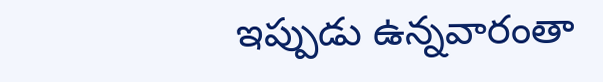ఇప్పుడు ఉన్నవారంతా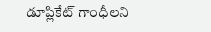డూప్లికేట్ గాంధీలని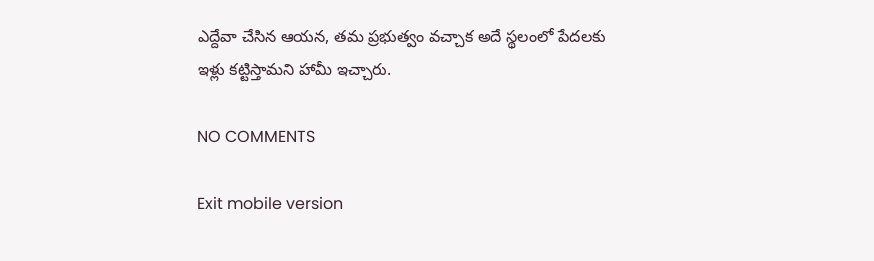ఎద్దేవా చేసిన ఆయన, తమ ప్రభుత్వం వచ్చాక అదే స్థలంలో పేదలకు ఇళ్లు కట్టిస్తామని హామీ ఇచ్చారు.

NO COMMENTS

Exit mobile version